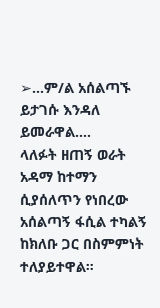➢…ም/ል አሰልጣኙ ይታገሱ እንዳለ ይመራዋል….
ላለፉት ዘጠኝ ወራት አዳማ ከተማን ሲያሰለጥን የነበረው አሰልጣኝ ፋሲል ተካልኝ ከክለቡ ጋር በስምምነት ተለያይተዋል።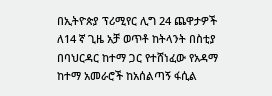በኢትዮጵያ ፕሪሚየር ሊግ 24 ጨዋታዎች ለ14 ኛ ጊዜ አቻ ወጥቶ ከትላንት በስቲያ በባህርዳር ከተማ ጋር የተሸነፈው የአዳማ ከተማ አመራሮች ከአሰልጣኝ ፋሲል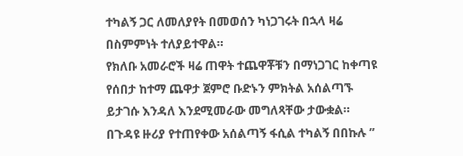ተካልኝ ጋር ለመለያየት በመወሰን ካነጋገሩት በኋላ ዛሬ በስምምነት ተለያይተዋል።
የክለቡ አመራሮች ዛሬ ጠዋት ተጨዋቾቹን በማነጋገር ከቀጣዩ የሰበታ ከተማ ጨዋታ ጀምሮ ቡድኑን ምክትል አሰልጣኙ ይታገሱ እንዳለ እንደሚመራው መግለጻቸው ታውቋል። በጉዳዩ ዙሪያ የተጠየቀው አሰልጣኝ ፋሲል ተካልኝ በበኩሉ ”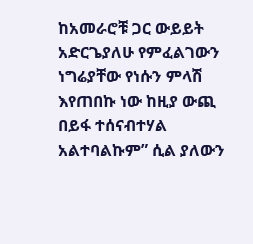ከአመራሮቹ ጋር ውይይት አድርጌያለሁ የምፈልገውን ነግሬያቸው የነሱን ምላሽ እየጠበኩ ነው ከዚያ ውጪ በይፋ ተሰናብተሃል አልተባልኩም” ሲል ያለውን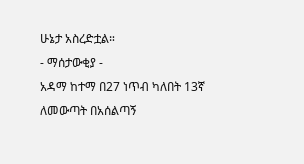ሁኔታ አስረድቷል።
- ማሰታውቂያ -
አዳማ ከተማ በ27 ነጥብ ካለበት 13ኛ ለመውጣት በአሰልጣኝ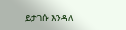ይታገሱ እንዳለ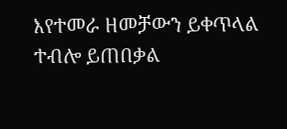እየተመራ ዘመቻውን ይቀጥላል ተብሎ ይጠበቃል